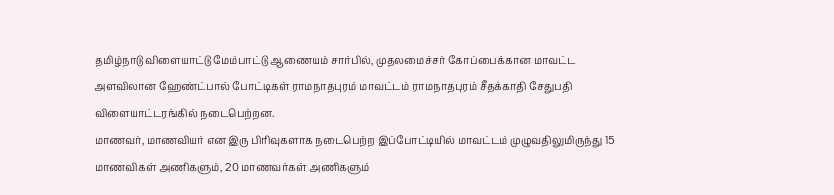தமிழ்நாடு விளையாட்டு மேம்பாட்டு ஆணையம் சார்பில், முதலமைச்சர் கோப்பைக்கான மாவட்ட அளவிலான ஹேண்ட்பால் போட்டிகள் ராமநாதபுரம் மாவட்டம் ராமநாதபுரம் சீதக்காதி சேதுபதி விளையாட்டரங்கில் நடைபெற்றன.
மாணவர், மாணவியர் என இரு பிரிவுகளாக நடைபெற்ற இப்போட்டியில் மாவட்டம் முழுவதிலுமிருந்து 15 மாணவிகள் அணிகளும், 20 மாணவர்கள் அணிகளும்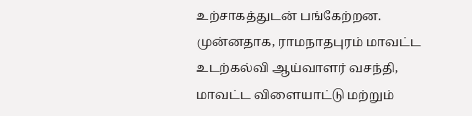உற்சாகத்துடன் பங்கேற்றன. முன்னதாக, ராமநாதபுரம் மாவட்ட உடற்கல்வி ஆய்வாளர் வசந்தி, மாவட்ட விளையாட்டு மற்றும்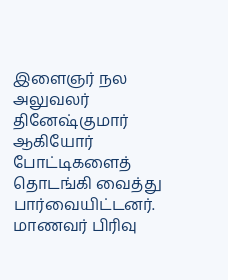இளைஞர் நல அலுவலர் தினேஷ்குமார் ஆகியோர் போட்டிகளைத் தொடங்கி வைத்து பார்வையிட்டனர். மாணவர் பிரிவு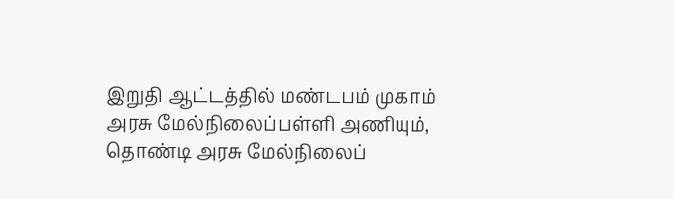இறுதி ஆட்டத்தில் மண்டபம் முகாம் அரசு மேல்நிலைப்பள்ளி அணியும், தொண்டி அரசு மேல்நிலைப்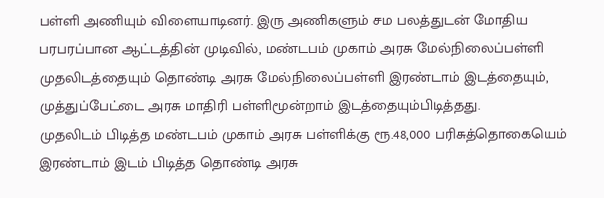பள்ளி அணியும் விளையாடினர். இரு அணிகளும் சம பலத்துடன் மோதிய பரபரப்பான ஆட்டத்தின் முடிவில், மண்டபம் முகாம் அரசு மேல்நிலைப்பள்ளி முதலிடத்தையும் தொண்டி அரசு மேல்நிலைப்பள்ளி இரண்டாம் இடத்தையும், முத்துப்பேட்டை அரசு மாதிரி பள்ளிமூன்றாம் இடத்தையும்பிடித்தது.
முதலிடம் பிடித்த மண்டபம் முகாம் அரசு பள்ளிக்கு ரூ.48,000 பரிசுத்தொகையெம் இரண்டாம் இடம் பிடித்த தொண்டி அரசு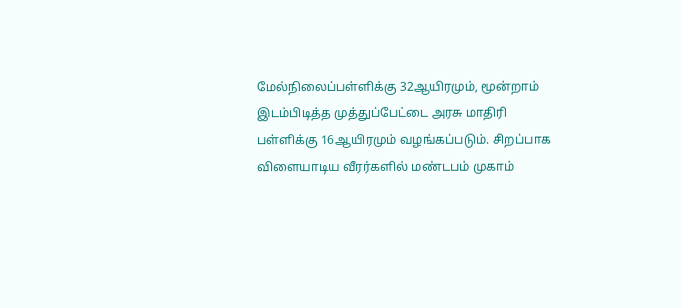மேல்நிலைப்பள்ளிக்கு 32ஆயிரமும், மூன்றாம் இடம்பிடித்த முத்துப்பேட்டை அரசு மாதிரி பள்ளிக்கு 16ஆயிரமும் வழங்கப்படும். சிறப்பாக விளையாடிய வீரர்களில் மண்டபம் முகாம்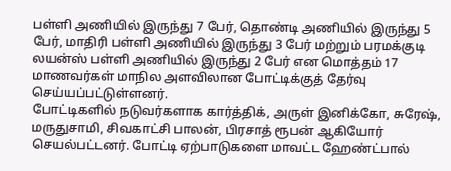பள்ளி அணியில் இருந்து 7 பேர், தொண்டி அணியில் இருந்து 5 பேர், மாதிரி பள்ளி அணியில் இருந்து 3 பேர் மற்றும் பரமக்குடி லயன்ஸ் பள்ளி அணியில் இருந்து 2 பேர் என மொத்தம் 17 மாணவர்கள் மாநில அளவிலான போட்டிக்குத் தேர்வு செய்யப்பட்டுள்ளனர்.
போட்டிகளில் நடுவர்களாக கார்த்திக், அருள் இனிக்கோ, சுரேஷ், மருதுசாமி, சிவகாட்சி பாலன், பிரசாத் ரூபன் ஆகியோர் செயல்பட்டனர். போட்டி ஏற்பாடுகளை மாவட்ட ஹேண்ட்பால்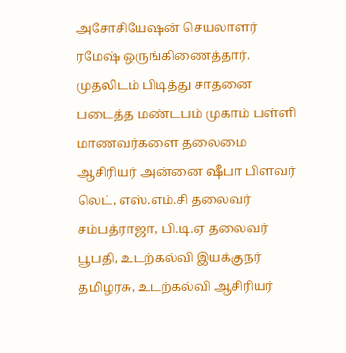அசோசியேஷன் செயலாளர் ரமேஷ் ஒருங்கிணைத்தார். முதலிடம் பிடித்து சாதனை படைத்த மண்டபம் முகாம் பள்ளி மாணவர்களை தலைமை ஆசிரியர் அன்னை ஷீபா பிளவர் லெட், எஸ்.எம்.சி தலைவர் சம்பத்ராஜா, பி.டி.ஏ தலைவர் பூபதி, உடற்கல்வி இயக்குநர் தமிழரசு, உடற்கல்வி ஆசிரியர்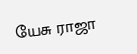யேசு ராஜா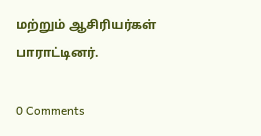மற்றும் ஆசிரியர்கள் பாராட்டினர்.

0 Comments